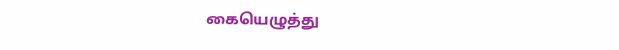கையெழுத்து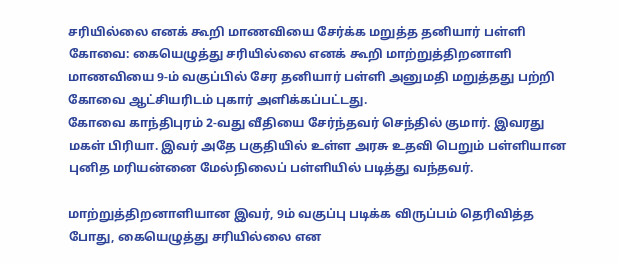சரியில்லை எனக் கூறி மாணவியை சேர்க்க மறுத்த தனியார் பள்ளி
கோவை: கையெழுத்து சரியில்லை எனக் கூறி மாற்றுத்திறனாளி மாணவியை 9-ம் வகுப்பில் சேர தனியார் பள்ளி அனுமதி மறுத்தது பற்றி கோவை ஆட்சியரிடம் புகார் அளிக்கப்பட்டது.
கோவை காந்திபுரம் 2-வது வீதியை சேர்ந்தவர் செந்தில் குமார். இவரது மகள் பிரியா. இவர் அதே பகுதியில் உள்ள அரசு உதவி பெறும் பள்ளியான புனித மரியன்னை மேல்நிலைப் பள்ளியில் படித்து வந்தவர்.

மாற்றுத்திறனாளியான இவர், 9ம் வகுப்பு படிக்க விருப்பம் தெரிவித்த போது, கையெழுத்து சரியில்லை என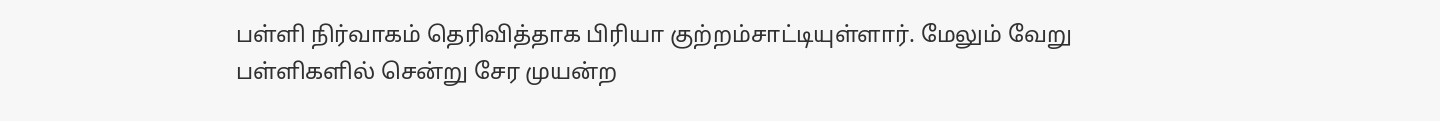பள்ளி நிர்வாகம் தெரிவித்தாக பிரியா குற்றம்சாட்டியுள்ளார். மேலும் வேறு பள்ளிகளில் சென்று சேர முயன்ற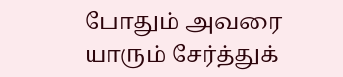போதும் அவரை யாரும் சேர்த்துக்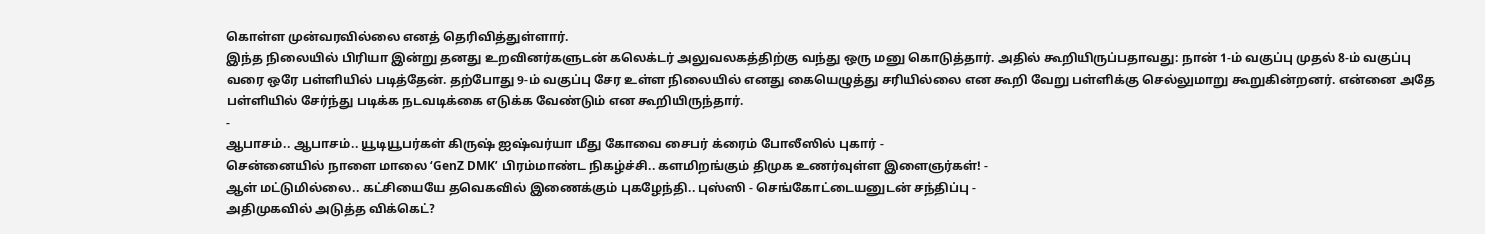கொள்ள முன்வரவில்லை எனத் தெரிவித்துள்ளார்.
இந்த நிலையில் பிரியா இன்று தனது உறவினர்களுடன் கலெக்டர் அலுவலகத்திற்கு வந்து ஒரு மனு கொடுத்தார். அதில் கூறியிருப்பதாவது: நான் 1-ம் வகுப்பு முதல் 8-ம் வகுப்பு வரை ஒரே பள்ளியில் படித்தேன். தற்போது 9-ம் வகுப்பு சேர உள்ள நிலையில் எனது கையெழுத்து சரியில்லை என கூறி வேறு பள்ளிக்கு செல்லுமாறு கூறுகின்றனர். என்னை அதே பள்ளியில் சேர்ந்து படிக்க நடவடிக்கை எடுக்க வேண்டும் என கூறியிருந்தார்.
-
ஆபாசம்.. ஆபாசம்.. யூடியூபர்கள் கிருஷ் ஐஷ்வர்யா மீது கோவை சைபர் க்ரைம் போலீஸில் புகார் -
சென்னையில் நாளை மாலை ‘GenZ DMK’ பிரம்மாண்ட நிகழ்ச்சி.. களமிறங்கும் திமுக உணர்வுள்ள இளைஞர்கள்! -
ஆள் மட்டுமில்லை.. கட்சியையே தவெகவில் இணைக்கும் புகழேந்தி.. புஸ்ஸி - செங்கோட்டையனுடன் சந்திப்பு -
அதிமுகவில் அடுத்த விக்கெட்?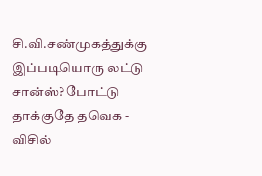சி.வி.சண்முகத்துக்கு இப்படியொரு லட்டு சான்ஸ்? போட்டு தாக்குதே தவெக -
விசில்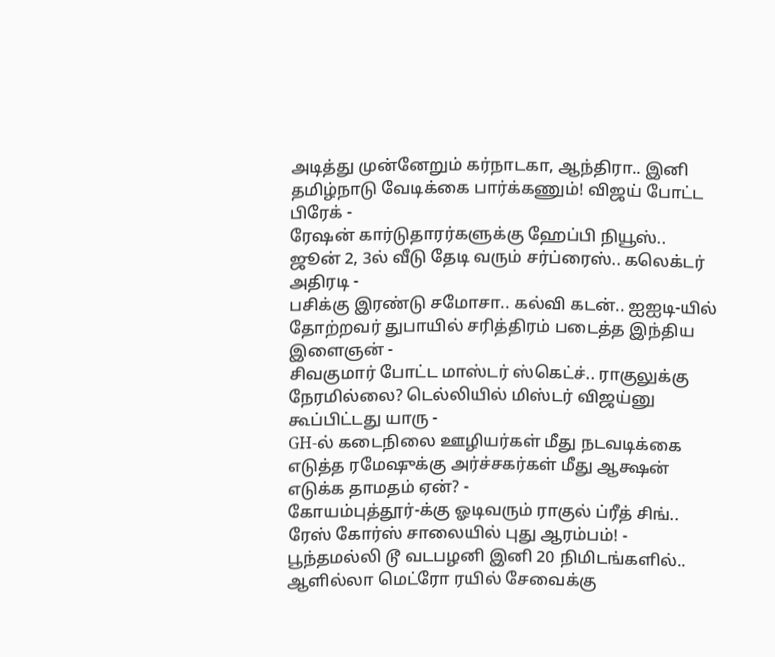அடித்து முன்னேறும் கர்நாடகா, ஆந்திரா.. இனி தமிழ்நாடு வேடிக்கை பார்க்கணும்! விஜய் போட்ட பிரேக் -
ரேஷன் கார்டுதாரர்களுக்கு ஹேப்பி நியூஸ்.. ஜூன் 2, 3ல் வீடு தேடி வரும் சர்ப்ரைஸ்.. கலெக்டர் அதிரடி -
பசிக்கு இரண்டு சமோசா.. கல்வி கடன்.. ஐஐடி-யில் தோற்றவர் துபாயில் சரித்திரம் படைத்த இந்திய இளைஞன் -
சிவகுமார் போட்ட மாஸ்டர் ஸ்கெட்ச்.. ராகுலுக்கு நேரமில்லை? டெல்லியில் மிஸ்டர் விஜய்னு கூப்பிட்டது யாரு -
GH-ல் கடைநிலை ஊழியர்கள் மீது நடவடிக்கை எடுத்த ரமேஷுக்கு அர்ச்சகர்கள் மீது ஆக்ஷன் எடுக்க தாமதம் ஏன்? -
கோயம்புத்தூர்-க்கு ஓடிவரும் ராகுல் ப்ரீத் சிங்.. ரேஸ் கோர்ஸ் சாலையில் புது ஆரம்பம்! -
பூந்தமல்லி டூ வடபழனி இனி 20 நிமிடங்களில்.. ஆளில்லா மெட்ரோ ரயில் சேவைக்கு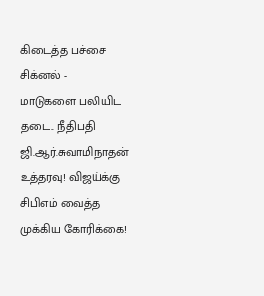கிடைத்த பச்சை சிக்னல் -
மாடுகளை பலியிட தடை.. நீதிபதி ஜி.ஆர்.சுவாமிநாதன் உத்தரவு! விஜய்க்கு சிபிஎம் வைத்த முக்கிய கோரிக்கை!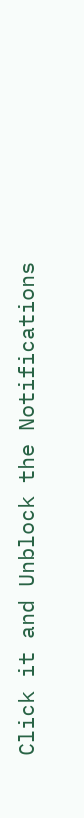Click it and Unblock the Notifications